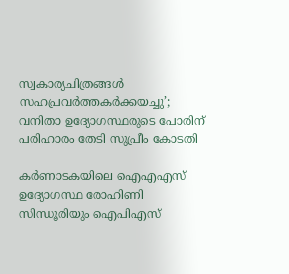സ്വകാര്യചിത്രങ്ങൾ സഹപ്രവർത്തകർക്കയച്ചു’; വനിതാ ഉദ്യോഗസ്ഥരുടെ പോരിന് പരിഹാരം തേടി സുപ്രീം കോടതി

കര്‍ണാടകയിലെ ഐഎഎസ് ഉദ്യോഗസ്ഥ രോഹിണി സിന്ധൂരിയും ഐപിഎസ്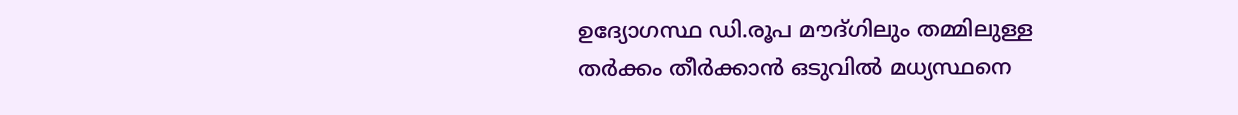ഉദ്യോഗസ്ഥ ഡി.രൂപ മൗദ്ഗിലും തമ്മിലുള്ള തര്‍ക്കം തീര്‍ക്കാന്‍ ഒടുവില്‍ മധ്യസ്ഥനെ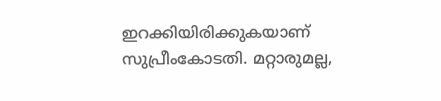ഇറക്കിയിരിക്കുകയാണ് സുപ്രീംകോടതി. മറ്റാരുമല്ല,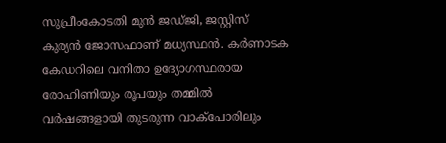സുപ്രീംകോടതി മുന്‍‍ ജഡ്ജി, ജസ്റ്റിസ് കുര്യന്‍ ജോസഫാണ് മധ്യസ്ഥന്‍. കർണാടക കേഡറിലെ വനിതാ ഉദ്യോഗസ്ഥരായ രോഹിണിയും രൂപയും തമ്മിൽ വർഷങ്ങളായി തുടരുന്ന വാക്പോരിലും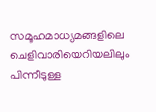സമൂഹമാധ്യമങ്ങളിലെ ചെളിവാരിയെറിയലിലും പിന്നീടുള്ള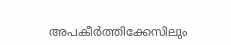അപകീർത്തിക്കേസിലും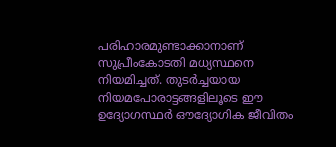പരിഹാരമുണ്ടാക്കാനാണ് സുപ്രീംകോടതി മധ്യസ്ഥനെ നിയമിച്ചത്. തുടർച്ചയായ നിയമപോരാട്ടങ്ങളിലൂടെ ഈ ഉദ്യോഗസ്ഥര്‍ ഔദ്യോഗിക ജീവിതം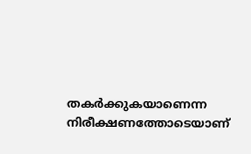തകർക്കുകയാണെന്ന നിരീക്ഷണത്തോടെയാണ്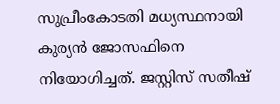സുപ്രീംകോടതി മധ്യസ്ഥനായി കുര്യന്‍ ജോസഫിനെ നിയോഗിച്ചത്. ജസ്റ്റിസ് സതീഷ്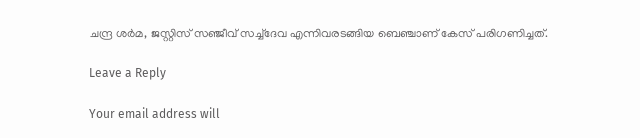ചന്ദ്ര ശർമ, ജസ്റ്റിസ് സഞ്ജീവ് സച്ച്ദേവ എന്നിവരടങ്ങിയ ബെഞ്ചാണ് കേസ് പരിഗണിച്ചത്.

Leave a Reply

Your email address will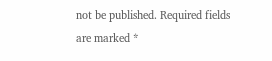not be published. Required fields are marked *